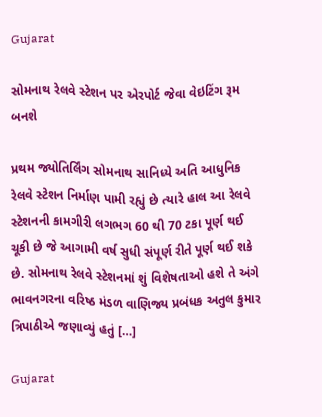Gujarat

સોમનાથ રેલવે સ્ટેશન પર એરપોર્ટ જેવા વેઇટિંગ રૂમ બનશે

પ્રથમ જ્યોતિર્લિંગ સોમનાથ સાનિધ્યે અતિ આધુનિક રેલવે સ્ટેશન નિર્માણ પામી રહ્યું છે ત્યારે હાલ આ રેલવે સ્ટેશનની કામગીરી લગભગ 60 થી 70 ટકા પૂર્ણ થઈ ચૂકી છે જે આગામી વર્ષ સુધી સંપૂર્ણ રીતે પૂર્ણ થઈ શકે છે. સોમનાથ રેલવે સ્ટેશનમાં શું વિશેષતાઓ હશે તે અંગે ભાવનગરના વરિષ્ઠ મંડળ વાણિજ્ય પ્રબંધક અતુલ કુમાર ત્રિપાઠીએ જણાવ્યું હતું […]

Gujarat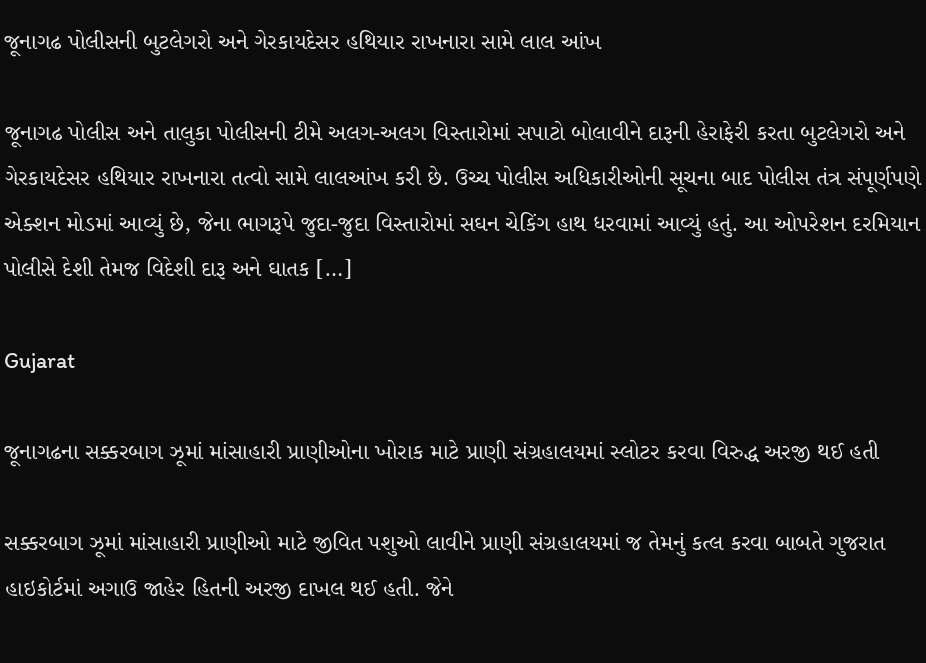જૂનાગઢ પોલીસની બુટલેગરો અને ગેરકાયદેસર હથિયાર રાખનારા સામે લાલ આંખ

જૂનાગઢ પોલીસ અને તાલુકા પોલીસની ટીમે અલગ-અલગ વિસ્તારોમાં સપાટો બોલાવીને દારૂની હેરાફેરી કરતા બુટલેગરો અને ગેરકાયદેસર હથિયાર રાખનારા તત્વો સામે લાલઆંખ કરી છે. ઉચ્ચ પોલીસ અધિકારીઓની સૂચના બાદ પોલીસ તંત્ર સંપૂર્ણપણે એક્શન મોડમાં આવ્યું છે, જેના ભાગરૂપે જુદા-જુદા વિસ્તારોમાં સઘન ચેકિંગ હાથ ધરવામાં આવ્યું હતું. આ ઓપરેશન દરમિયાન પોલીસે દેશી તેમજ વિદેશી દારૂ અને ઘાતક […]

Gujarat

જૂનાગઢના સક્કરબાગ ઝૂમાં માંસાહારી પ્રાણીઓના ખોરાક માટે પ્રાણી સંગ્રહાલયમાં સ્લોટર કરવા વિરુદ્ધ અરજી થઈ હતી

સક્કરબાગ ઝૂમાં માંસાહારી પ્રાણીઓ માટે જીવિત પશુઓ લાવીને પ્રાણી સંગ્રહાલયમાં જ તેમનું કત્લ કરવા બાબતે ગુજરાત હાઇકોર્ટમાં અગાઉ જાહેર હિતની અરજી દાખલ થઈ હતી. જેને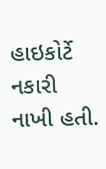હાઇકોર્ટે નકારી નાખી હતી.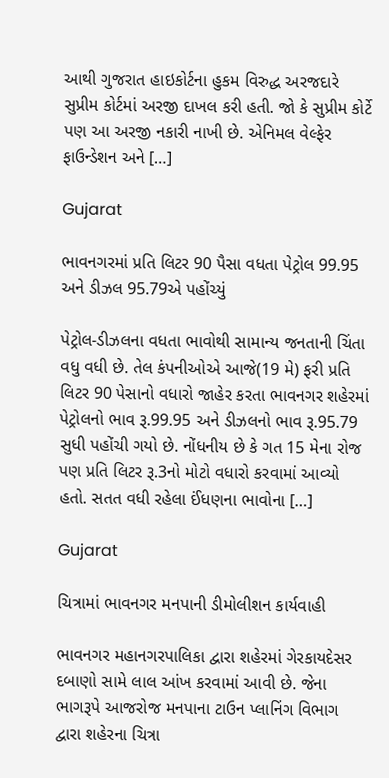આથી ગુજરાત હાઇકોર્ટના હુકમ વિરુદ્ધ અરજદારે સુપ્રીમ કોર્ટમાં અરજી દાખલ કરી હતી. જો કે સુપ્રીમ કોર્ટે પણ આ અરજી નકારી નાખી છે. એનિમલ વેલ્ફેર ફાઉન્ડેશન અને […]

Gujarat

ભાવનગરમાં પ્રતિ લિટર 90 પૈસા વધતા પેટ્રોલ 99.95 અને ડીઝલ 95.79એ પહોંચ્યું

પેટ્રોલ-ડીઝલના વધતા ભાવોથી સામાન્ય જનતાની ચિંતા વધુ વધી છે. તેલ કંપનીઓએ આજે(19 મે) ફરી પ્રતિ લિટર 90 પેસાનો વધારો જાહેર કરતા ભાવનગર શહેરમાં પેટ્રોલનો ભાવ રૂ.99.95 અને ડીઝલનો ભાવ રૂ.95.79 સુધી પહોંચી ગયો છે. નોંધનીય છે કે ગત 15 મેના રોજ પણ પ્રતિ લિટર રૂ.3નો મોટો વધારો કરવામાં આવ્યો હતો. સતત વધી રહેલા ઈંધણના ભાવોના […]

Gujarat

ચિત્રામાં ભાવનગર મનપાની ડીમોલીશન કાર્યવાહી

ભાવનગર મહાનગરપાલિકા દ્વારા શહેરમાં ગેરકાયદેસર દબાણો સામે લાલ આંખ કરવામાં આવી છે. જેના ભાગરૂપે આજરોજ મનપાના ટાઉન પ્લાનિંગ વિભાગ દ્વારા શહેરના ચિત્રા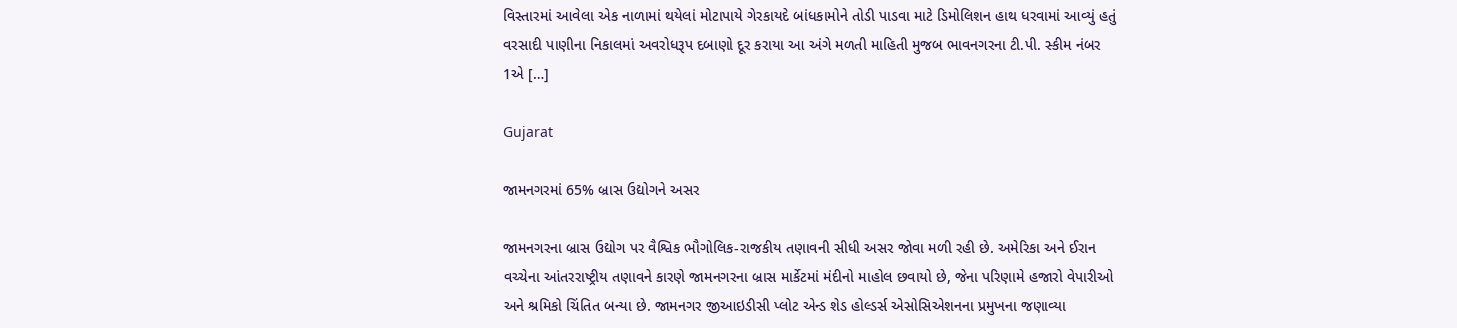વિસ્તારમાં આવેલા એક નાળામાં થયેલાં મોટાપાયે ગેરકાયદે બાંધકામોને તોડી પાડવા માટે ડિમોલિશન હાથ ધરવામાં આવ્યું હતું વરસાદી પાણીના નિકાલમાં અવરોધરૂપ દબાણો દૂર કરાયા આ અંગે મળતી માહિતી મુજબ ભાવનગરના ટી.પી. સ્કીમ નંબર 1એ […]

Gujarat

જામનગરમાં 65% બ્રાસ ઉદ્યોગને અસર

જામનગરના બ્રાસ ઉદ્યોગ પર વૈશ્વિક ભૌગોલિક-રાજકીય તણાવની સીધી અસર જોવા મળી રહી છે. અમેરિકા અને ઈરાન વચ્ચેના આંતરરાષ્ટ્રીય તણાવને કારણે જામનગરના બ્રાસ માર્કેટમાં મંદીનો માહોલ છવાયો છે, જેના પરિણામે હજારો વેપારીઓ અને શ્રમિકો ચિંતિત બન્યા છે. જામનગર જીઆઇડીસી પ્લોટ એન્ડ શેડ હોલ્ડર્સ એસોસિએશનના પ્રમુખના જણાવ્યા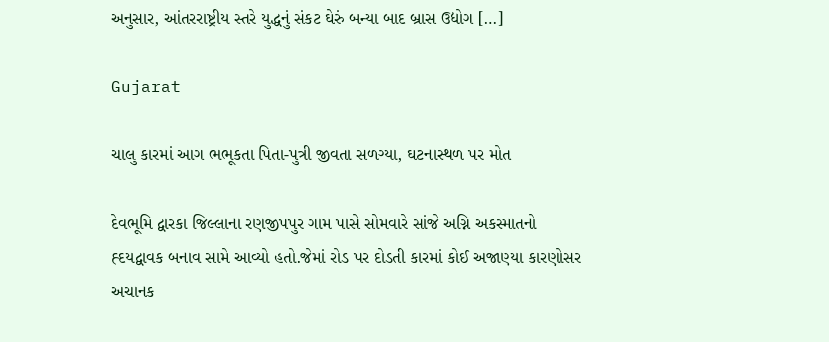અનુસાર, આંતરરાષ્ટ્રીય સ્તરે યુદ્ધનું સંકટ ઘેરું બન્યા બાદ બ્રાસ ઉદ્યોગ […]

Gujarat

ચાલુ કારમાં આગ ભભૂકતા પિતા-પુત્રી જીવતા સળગ્યા, ઘટનાસ્થળ પર મોત

દેવભૂમિ દ્વારકા જિલ્લાના રણજીપપુર ગામ પાસે સોમવારે સાંજે અગ્નિ અકસ્માતનો હ્દયદ્વાવક બનાવ સામે આવ્યો હતો.જેમાં રોડ પર દોડતી કારમાં કોઈ અજાણ્યા કારણોસર અચાનક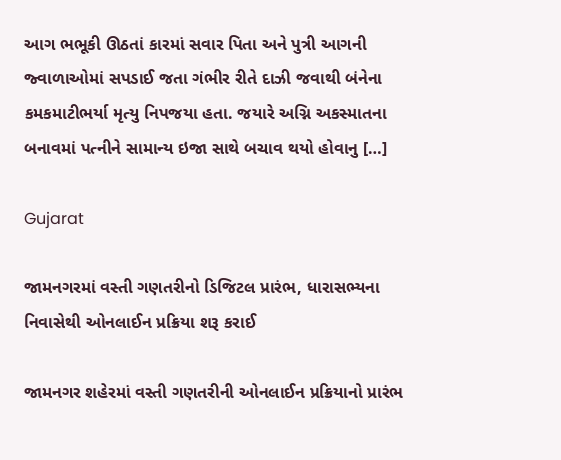આગ ભભૂકી ઊઠતાં કારમાં સવાર પિતા અને પુત્રી આગની જ્વાળાઓમાં સપડાઈ જતા ગંભીર રીતે દાઝી જવાથી બંનેના કમકમાટીભર્યા મૃત્યુ નિપજયા હતા. જયારે અગ્નિ અકસ્માતના બનાવમાં પત્નીને સામાન્ય ઇજા સાથે બચાવ થયો હોવાનુ […]

Gujarat

જામનગરમાં વસ્તી ગણતરીનો ડિજિટલ પ્રારંભ, ધારાસભ્યના નિવાસેથી ઓનલાઈન પ્રક્રિયા શરૂ કરાઈ

જામનગર શહેરમાં વસ્તી ગણતરીની ઓનલાઈન પ્રક્રિયાનો પ્રારંભ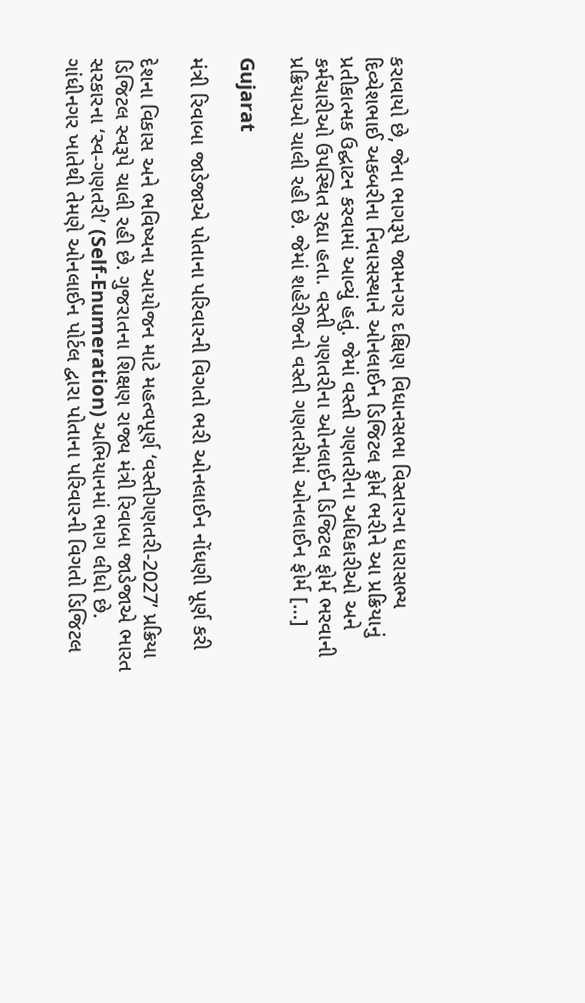કરાવાયો છે, જેના ભાગરૂપે જામનગર દક્ષિણ વિધાનસભા વિસ્તારના ધારાસભ્ય દિવ્યેશભાઈ અકબરીના નિવાસસ્થાને ઓનલાઈન ડિજિટલ ફોર્મ ભરીને આ પ્રક્રિયાનું પ્રતીકાત્મક ઉદ્ઘાટન કરવામાં આવ્યું હતું. જેમાં વસ્તી ગણતરીના અધિકારીઓ અને કર્મચારીઓ ઉપસ્થિત રહ્યા હતા. વસ્તી ગણતરીના ઓનલાઈન ડિજિટલ ફોર્મ ભરવાની પ્રક્રિયાઓ ચાલી રહી છે. જેમાં શહેરીજનો વસ્તી ગણતરીમાં ઓનલાઈન ફોર્મ […]

Gujarat

મંત્રી રિવાબા જાડેજાએ પોતાના પરિવારની વિગતો ભરી ઓનલાઈન નોંધણી પૂર્ણ કરી

દેશના વિકાસ અને ભવિષ્યના આયોજન માટે મહત્વપૂર્ણ ‘વસ્તીગણતરી-2027’ પ્રક્રિયા ડિજિટલ સ્વરૂપે ચાલી રહી છે. ગુજરાતના શિક્ષણ રાજ્ય મંત્રી રિવાબા જાડેજાએ ભારત સરકારના ‘સ્વ-ગણતરી’ (Self-Enumeration) અભિયાનમાં ભાગ લીધો છે. ગાંધીનગર ખાતેથી તેમણે ઓનલાઈન પોર્ટલ દ્વારા પોતાના પરિવારની વિગતો ડિજિટલ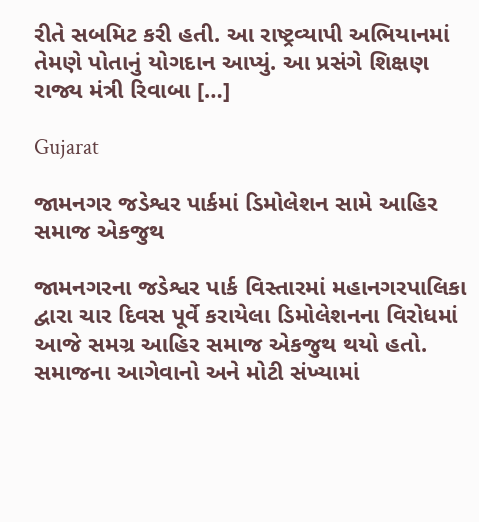રીતે સબમિટ કરી હતી. આ રાષ્ટ્રવ્યાપી અભિયાનમાં તેમણે પોતાનું યોગદાન આપ્યું. આ પ્રસંગે શિક્ષણ રાજ્ય મંત્રી રિવાબા […]

Gujarat

જામનગર જડેશ્વર પાર્કમાં ડિમોલેશન સામે આહિર સમાજ એકજુથ

જામનગરના જડેશ્વર પાર્ક વિસ્તારમાં મહાનગરપાલિકા દ્વારા ચાર દિવસ પૂર્વે કરાયેલા ડિમોલેશનના વિરોધમાં આજે સમગ્ર આહિર સમાજ એકજુથ થયો હતો. સમાજના આગેવાનો અને મોટી સંખ્યામાં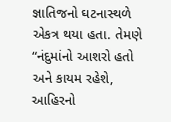જ્ઞાતિજનો ઘટનાસ્થળે એકત્ર થયા હતા. તેમણે “નંદુમાંનો આશરો હતો અને કાયમ રહેશે, આહિરનો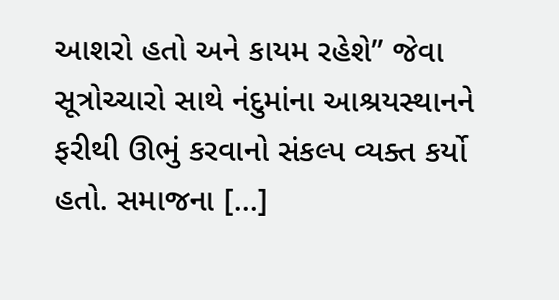આશરો હતો અને કાયમ રહેશે” જેવા સૂત્રોચ્ચારો સાથે નંદુમાંના આશ્રયસ્થાનને ફરીથી ઊભું કરવાનો સંકલ્પ વ્યક્ત કર્યો હતો. સમાજના […]